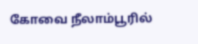கோவை நீலாம்பூரில்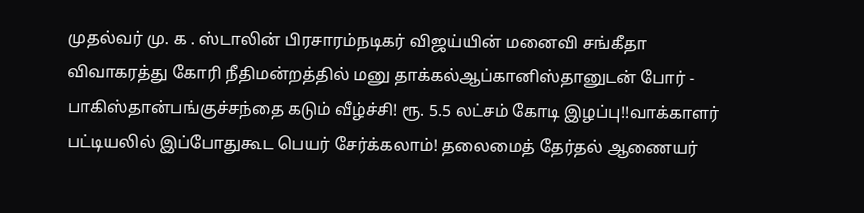முதல்வர் மு. க . ஸ்டாலின் பிரசாரம்நடிகர் விஜய்யின் மனைவி சங்கீதா விவாகரத்து கோரி நீதிமன்றத்தில் மனு தாக்கல்ஆப்கானிஸ்தானுடன் போர் - பாகிஸ்தான்பங்குச்சந்தை கடும் வீழ்ச்சி! ரூ. 5.5 லட்சம் கோடி இழப்பு!!வாக்காளர் பட்டியலில் இப்போதுகூட பெயர் சேர்க்கலாம்! தலைமைத் தேர்தல் ஆணையர்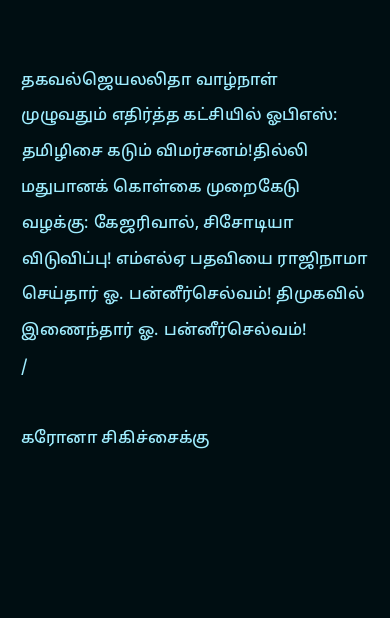தகவல்ஜெயலலிதா வாழ்நாள் முழுவதும் எதிர்த்த கட்சியில் ஓபிஎஸ்: தமிழிசை கடும் விமர்சனம்!தில்லி மதுபானக் கொள்கை முறைகேடு வழக்கு: கேஜரிவால், சிசோடியா விடுவிப்பு! எம்எல்ஏ பதவியை ராஜிநாமா செய்தார் ஓ. பன்னீர்செல்வம்! திமுகவில் இணைந்தார் ஓ. பன்னீர்செல்வம்!
/

கரோனா சிகிச்சைக்கு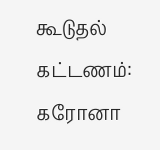கூடுதல் கட்டணம்: கரோனா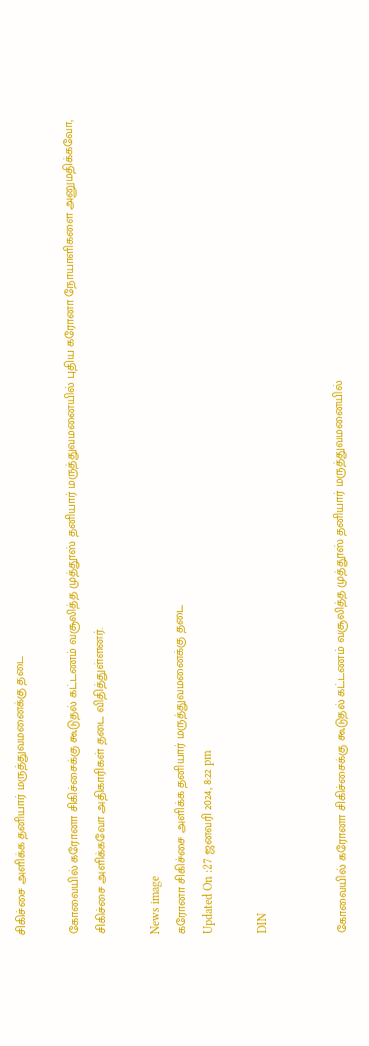சிகிச்சை அளிக்க தனியார் மருத்துவமனைக்கு தடை

கோவையில் கரோனா சிகிச்சைக்கு கூடுதல் கட்டணம் வசூலித்த முத்தூஸ் தனியார் மருத்துவமனையில் புதிய கரோனா நோயாளிகளை அனுமதிக்கவோ, சிகிச்சை அளிக்கவோ அதிகாரிகள் தடை விதித்துள்ளனர்.

News image
கரோனா சிகிச்சை அளிக்க தனியார் மருத்துவமனைக்கு தடை
Updated On :27 ஜனவரி 2024, 8:22 pm

DIN


கோவையில் கரோனா சிகிச்சைக்கு கூடுதல் கட்டணம் வசூலித்த முத்தூஸ் தனியார் மருத்துவமனையில்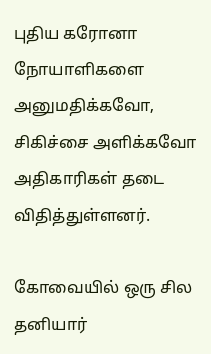புதிய கரோனா நோயாளிகளை அனுமதிக்கவோ, சிகிச்சை அளிக்கவோ அதிகாரிகள் தடை விதித்துள்ளனர்.

கோவையில் ஒரு சில தனியார்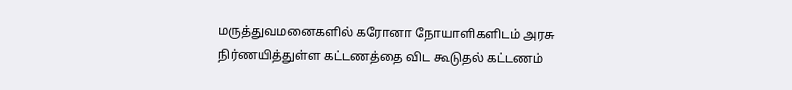மருத்துவமனைகளில் கரோனா நோயாளிகளிடம் அரசு நிர்ணயித்துள்ள கட்டணத்தை விட கூடுதல் கட்டணம்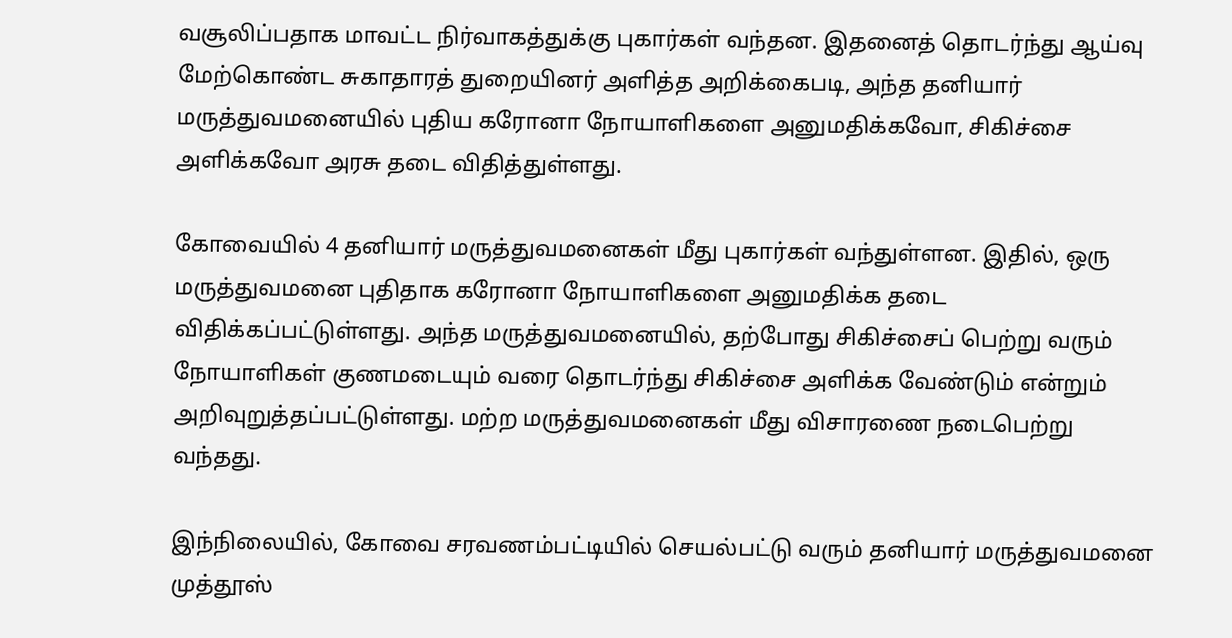வசூலிப்பதாக மாவட்ட நிர்வாகத்துக்கு புகார்கள் வந்தன. இதனைத் தொடர்ந்து ஆய்வு மேற்கொண்ட சுகாதாரத் துறையினர் அளித்த அறிக்கைபடி, அந்த தனியார் மருத்துவமனையில் புதிய கரோனா நோயாளிகளை அனுமதிக்கவோ, சிகிச்சை அளிக்கவோ அரசு தடை விதித்துள்ளது.

கோவையில் 4 தனியார் மருத்துவமனைகள் மீது புகார்கள் வந்துள்ளன. இதில், ஒரு மருத்துவமனை புதிதாக கரோனா நோயாளிகளை அனுமதிக்க தடை விதிக்கப்பட்டுள்ளது. அந்த மருத்துவமனையில், தற்போது சிகிச்சைப் பெற்று வரும் நோயாளிகள் குணமடையும் வரை தொடர்ந்து சிகிச்சை அளிக்க வேண்டும் என்றும் அறிவுறுத்தப்பட்டுள்ளது. மற்ற மருத்துவமனைகள் மீது விசாரணை நடைபெற்று வந்தது.

இந்நிலையில், கோவை சரவணம்பட்டியில் செயல்பட்டு வரும் தனியார் மருத்துவமனை முத்தூஸ்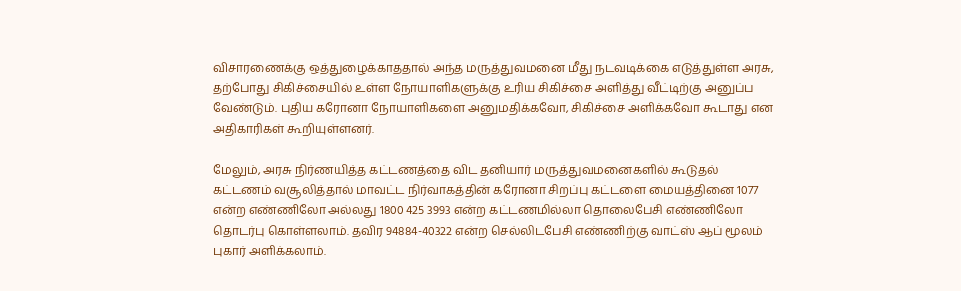விசாரணைக்கு ஒத்துழைக்காததால் அந்த மருத்துவமனை மீது நடவடிக்கை எடுத்துள்ள அரசு, தற்போது சிகிச்சையில் உள்ள நோயாளிகளுக்கு உரிய சிகிச்சை அளித்து வீட்டிற்கு அனுப்ப வேண்டும். புதிய கரோனா நோயாளிகளை அனுமதிக்கவோ, சிகிச்சை அளிக்கவோ கூடாது என அதிகாரிகள் கூறியுள்ளனர்.

மேலும், அரசு நிர்ணயித்த கட்டணத்தை விட தனியார் மருத்துவமனைகளில் கூடுதல் கட்டணம் வசூலித்தால் மாவட்ட நிர்வாகத்தின் கரோனா சிறப்பு கட்டளை மையத்தினை 1077 என்ற எண்ணிலோ அல்லது 1800 425 3993 என்ற கட்டணமில்லா தொலைபேசி எண்ணிலோ தொடர்பு கொள்ளலாம். தவிர 94884-40322 என்ற செல்லிடபேசி எண்ணிற்கு வாட்ஸ் ஆப் மூலம் புகார் அளிக்கலாம்.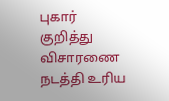புகார் குறித்து விசாரணை நடத்தி உரிய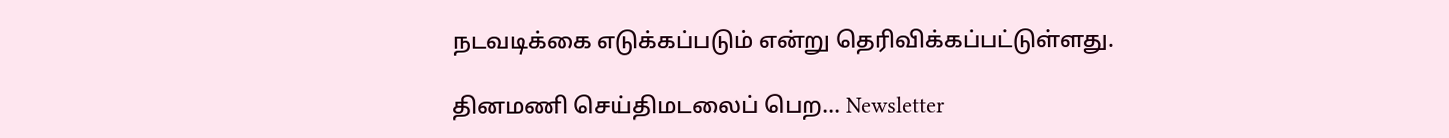நடவடிக்கை எடுக்கப்படும் என்று தெரிவிக்கப்பட்டுள்ளது.

தினமணி செய்திமடலைப் பெற... Newsletter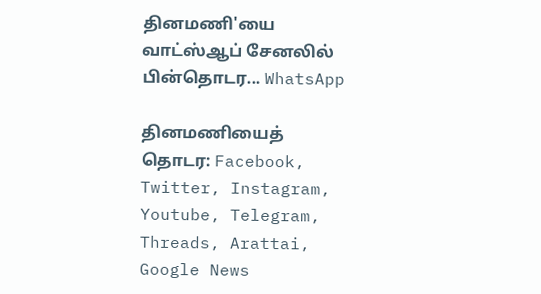தினமணி'யை வாட்ஸ்ஆப் சேனலில் பின்தொடர... WhatsApp

தினமணியைத் தொடர: Facebook, Twitter, Instagram, Youtube, Telegram, Threads, Arattai, Google News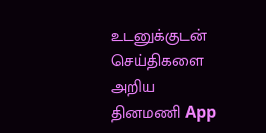உடனுக்குடன் செய்திகளை அறிய தினமணி App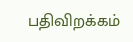பதிவிறக்கம்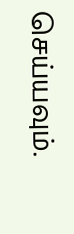செய்யவும்.